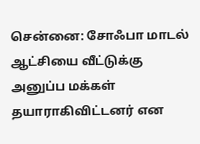சென்னை: சோஃபா மாடல் ஆட்சியை வீட்டுக்கு அனுப்ப மக்கள் தயாராகிவிட்டனர் என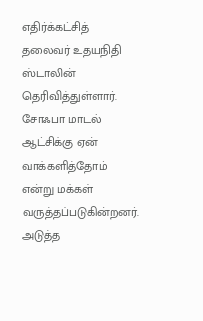எதிர்க்கட்சித் தலைவர் உதயநிதி ஸ்டாலின் தெரிவித்துள்ளார். சோஃபா மாடல் ஆட்சிக்கு ஏன் வாக்களித்தோம் என்று மக்கள் வருத்தப்படுகின்றனர். அடுத்த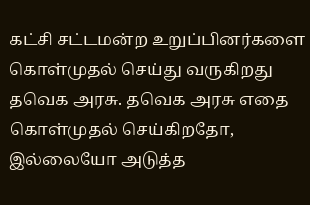கட்சி சட்டமன்ற உறுப்பினர்களை கொள்முதல் செய்து வருகிறது தவெக அரசு. தவெக அரசு எதை கொள்முதல் செய்கிறதோ, இல்லையோ அடுத்த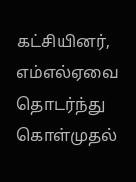கட்சியினர், எம்எல்ஏவை தொடர்ந்து கொள்முதல்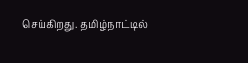செய்கிறது. தமிழ்நாட்டில்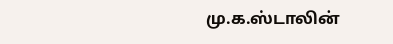மு.க.ஸ்டாலின்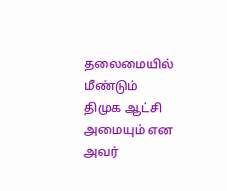தலைமையில் மீண்டும் திமுக ஆட்சி அமையும் என அவர்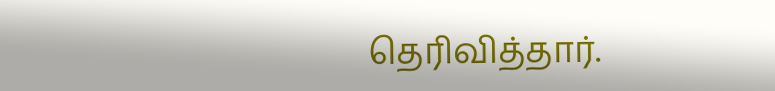தெரிவித்தார்.